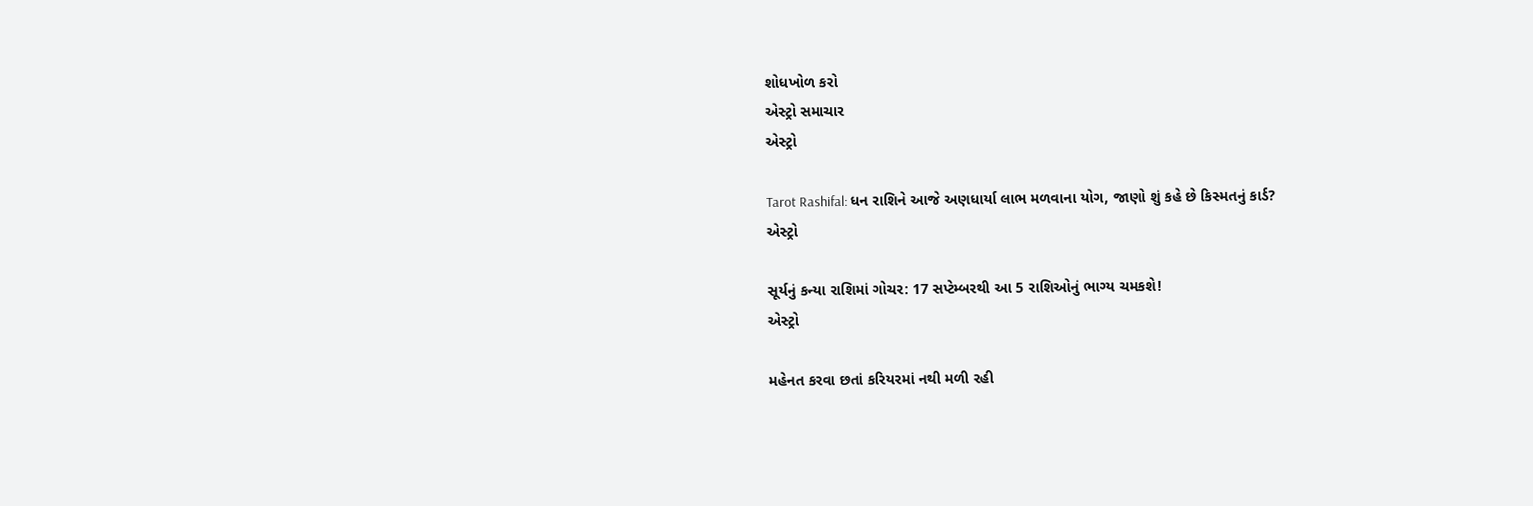શોધખોળ કરો
એસ્ટ્રો સમાચાર
એસ્ટ્રો

Tarot Rashifal: ધન રાશિને આજે અણધાર્યા લાભ મળવાના યોગ, જાણો શું કહે છે કિસ્મતનું કાર્ડ?
એસ્ટ્રો

સૂર્યનું કન્યા રાશિમાં ગોચર: 17 સપ્ટેમ્બરથી આ 5 રાશિઓનું ભાગ્ય ચમકશે!
એસ્ટ્રો

મહેનત કરવા છતાં કરિયરમાં નથી મળી રહી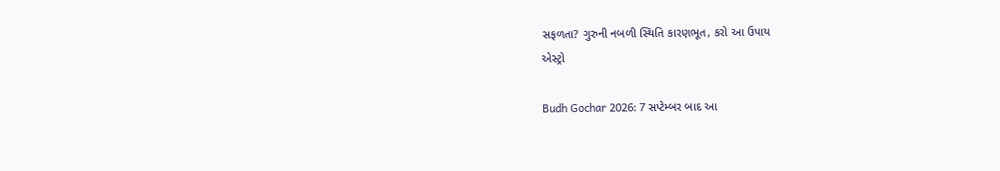સફળતા? ગુરુની નબળી સ્થિતિ કારણભૂત, કરો આ ઉપાય
એસ્ટ્રો

Budh Gochar 2026: 7 સપ્ટેમ્બર બાદ આ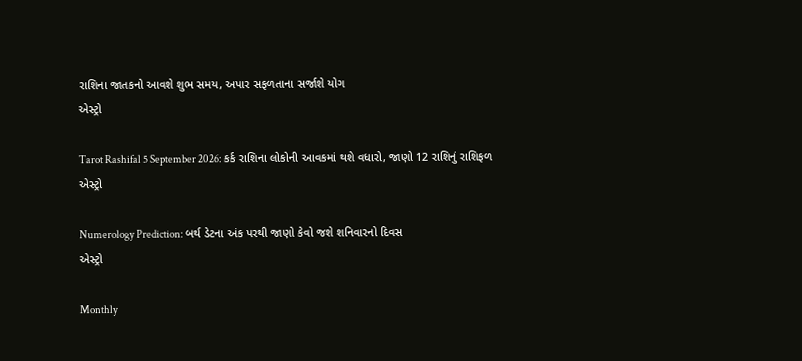રાશિના જાતકનો આવશે શુભ સમય, અપાર સફળતાના સર્જાશે યોગ
એસ્ટ્રો

Tarot Rashifal 5 September 2026: કર્ક રાશિના લોકોની આવકમાં થશે વધારો, જાણો 12 રાશિનું રાશિફળ
એસ્ટ્રો

Numerology Prediction: બર્થ ડેટના અંક પરથી જાણો કેવો જશે શનિવારનો દિવસ
એસ્ટ્રો

Monthly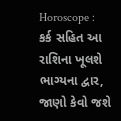Horoscope : કર્ક સહિત આ રાશિના ખૂલશે ભાગ્યના દ્વાર, જાણો કેવો જશે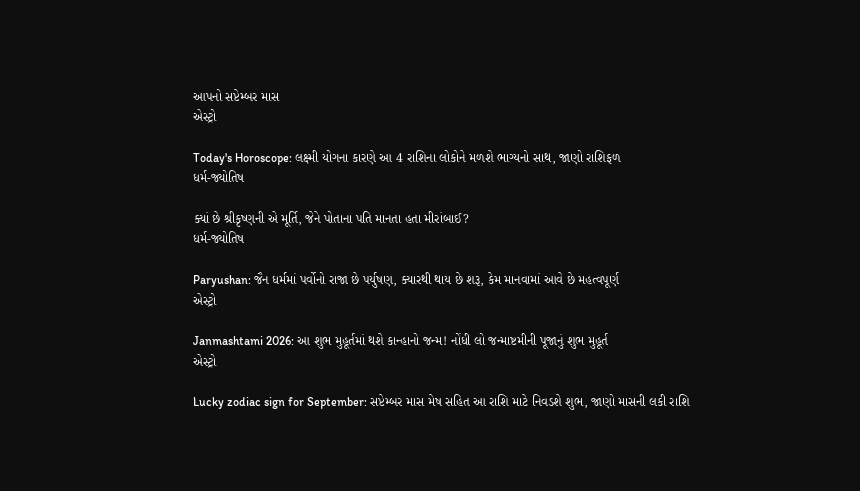આપનો સપ્ટેમ્બર માસ
એસ્ટ્રો

Today's Horoscope: લક્ષ્મી યોગના કારણે આ 4 રાશિના લોકોને મળશે ભાગ્યનો સાથ, જાણો રાશિફળ
ધર્મ-જ્યોતિષ

ક્યાં છે શ્રીકૃષ્ણની એ મૂર્તિ, જેને પોતાના પતિ માનતા હતા મીરાંબાઈ?
ધર્મ-જ્યોતિષ

Paryushan: જૈન ધર્મમાં પર્વોનો રાજા છે પર્યુષણ, ક્યારથી થાય છે શરૂ, કેમ માનવામાં આવે છે મહત્વપૂર્ણ
એસ્ટ્રો

Janmashtami 2026: આ શુભ મુહૂર્તમાં થશે કાન્હાનો જન્મ! નોંધી લો જન્માષ્ટમીની પૂજાનું શુભ મુહૂર્ત
એસ્ટ્રો

Lucky zodiac sign for September: સપ્ટેમ્બર માસ મેષ સહિત આ રાશિ માટે નિવડશે શુભ, જાણો માસની લકી રાશિ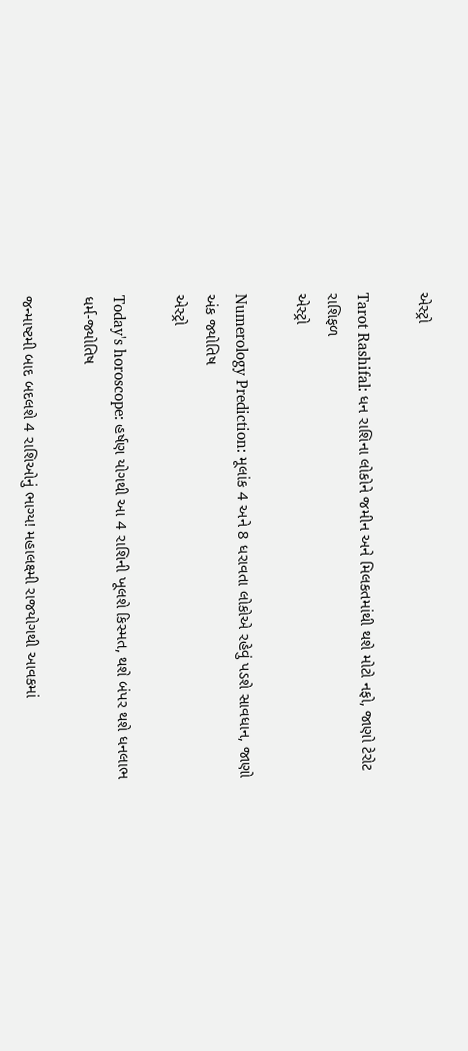એસ્ટ્રો

Tarot Rashifal: ધન રાશિના લોકોને જમીન અને મિલકતમાંથી થશે મોટો નફો, જાણો ટેરોટ રાશિફળ
એસ્ટ્રો

Numerology Prediction: મૂલાંક 4 અને 8 ધરાવતા લોકોએ રહેવું પડશે સાવધાન, જાણો અંક જ્યોતિષ
એસ્ટ્રો

Today's horoscope: હર્ષણ યોગથી આ 4 રાશિની ખૂલશે કિસ્મત, થશે બંપર થશે ધનલાભ
ધર્મ-જ્યોતિષ

જન્માષ્ટમી બાદ બદલશે 4 રાશિઓનું ભાગ્ય! મહાલક્ષ્મી રાજયોગથી આવકમાં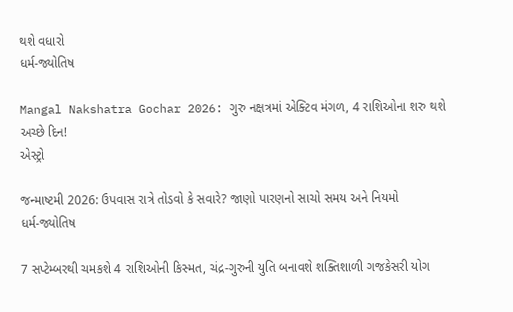થશે વધારો
ધર્મ-જ્યોતિષ

Mangal Nakshatra Gochar 2026: ગુરુ નક્ષત્રમાં એક્ટિવ મંગળ, 4 રાશિઓના શરુ થશે અચ્છે દિન!
એસ્ટ્રો

જન્માષ્ટમી 2026: ઉપવાસ રાત્રે તોડવો કે સવારે? જાણો પારણનો સાચો સમય અને નિયમો
ધર્મ-જ્યોતિષ

7 સપ્ટેમ્બરથી ચમકશે 4 રાશિઓની કિસ્મત, ચંદ્ર-ગુરુની યુતિ બનાવશે શક્તિશાળી ગજકેસરી યોગ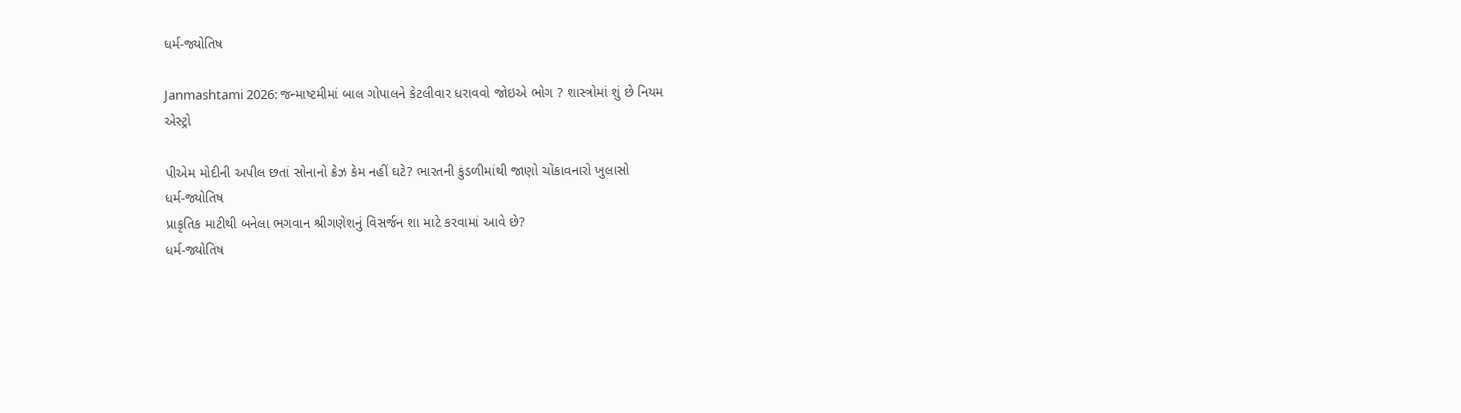ધર્મ-જ્યોતિષ

Janmashtami 2026: જન્માષ્ટમીમાં બાલ ગોપાલને કેટલીવાર ધરાવવો જોઇએ ભોગ ? શાસ્ત્રોમાં શું છે નિયમ
એસ્ટ્રો

પીએમ મોદીની અપીલ છતાં સોનાનો ક્રેઝ કેમ નહીં ઘટે? ભારતની કુંડળીમાંથી જાણો ચોંકાવનારો ખુલાસો
ધર્મ-જ્યોતિષ
પ્રાકૃતિક માટીથી બનેલા ભગવાન શ્રીગણેશનું વિસર્જન શા માટે કરવામાં આવે છે?
ધર્મ-જ્યોતિષ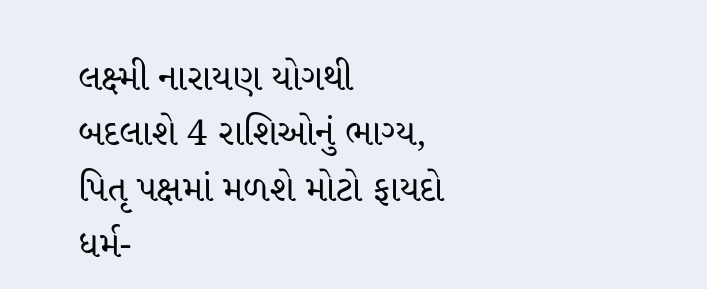લક્ષ્મી નારાયણ યોગથી બદલાશે 4 રાશિઓનું ભાગ્ય, પિતૃ પક્ષમાં મળશે મોટો ફાયદો
ધર્મ-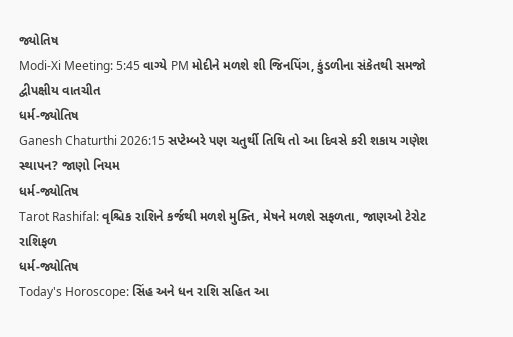જ્યોતિષ
Modi-Xi Meeting: 5:45 વાગ્યે PM મોદીને મળશે શી જિનપિંગ, કુંડળીના સંકેતથી સમજો દ્વીપક્ષીય વાતચીત
ધર્મ-જ્યોતિષ
Ganesh Chaturthi 2026:15 સપ્ટેમ્બરે પણ ચતુર્થી તિથિ તો આ દિવસે કરી શકાય ગણેશ સ્થાપન? જાણો નિયમ
ધર્મ-જ્યોતિષ
Tarot Rashifal: વૃશ્ચિક રાશિને કર્જથી મળશે મુક્તિ, મેષને મળશે સફળતા, જાણઓ ટેરોટ રાશિફળ
ધર્મ-જ્યોતિષ
Today's Horoscope: સિંહ અને ધન રાશિ સહિત આ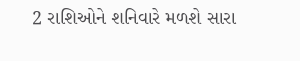2 રાશિઓને શનિવારે મળશે સારા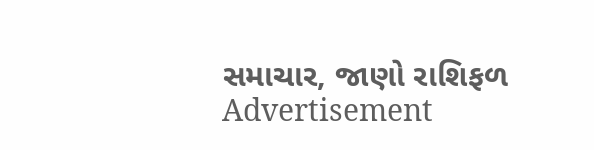સમાચાર, જાણો રાશિફળ
Advertisement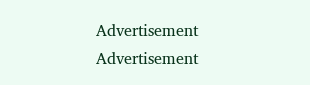Advertisement
Advertisement